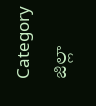Category జిల్లా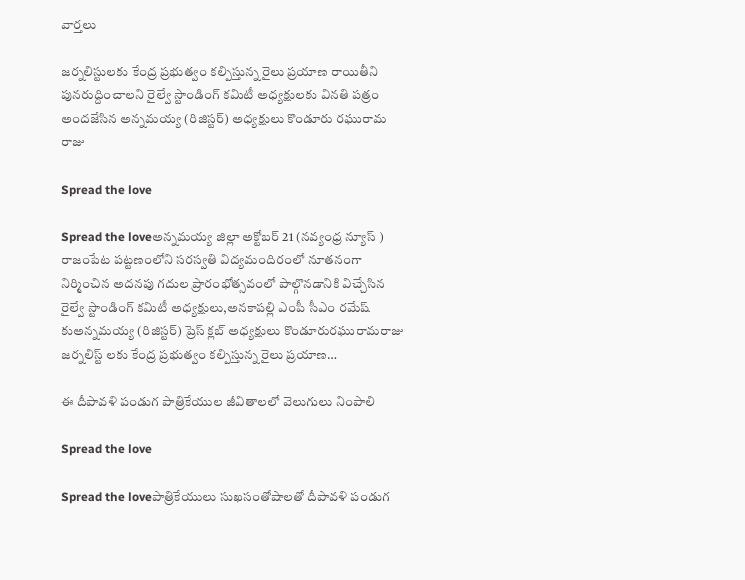వార్తలు

జర్నలిస్టులకు కేంద్ర ప్రభుత్వం కల్పిస్తున్న రైలు ప్రయాణ రాయితీని పునరుద్దించాలని రైల్వే స్టాండింగ్ కమిటీ అధ్యక్షులకు వినతి పత్రం అందజేసిన అన్నమయ్య (రిజిస్టర్) అధ్యక్షులు కొండూరు రఘురామ రాజు

Spread the love

Spread the loveఅన్నమయ్య జిల్లా అక్టోబర్ 21 (నవ్యంధ్ర న్యూస్ ) రాజంపేట పట్టణంలోని సరస్వతి విద్యమందిరంలో నూతనంగా నిర్మించిన అదనపు గదుల ప్రారంభోత్సవంలో పాల్గొనడానికి విచ్చేసిన రైల్వే స్టాండింగ్ కమిటీ అధ్యక్షులు,అనకాపల్లి ఎంపీ సీఎం రమేష్ కుఅన్నమయ్య (రిజిస్టర్) ప్రెస్ క్లబ్ అధ్యక్షులు కొండూరురఘురామరాజు జర్నలిస్ట్ లకు కేంద్ర ప్రభుత్వం కల్పిస్తున్న రైలు ప్రయాణ…

ఈ దీపావళి పండుగ పాత్రికేయుల జీవితాలలో వెలుగులు నింపాలి

Spread the love

Spread the loveపాత్రికేయులు సుఖసంతోషాలతో దీపావళి పండుగ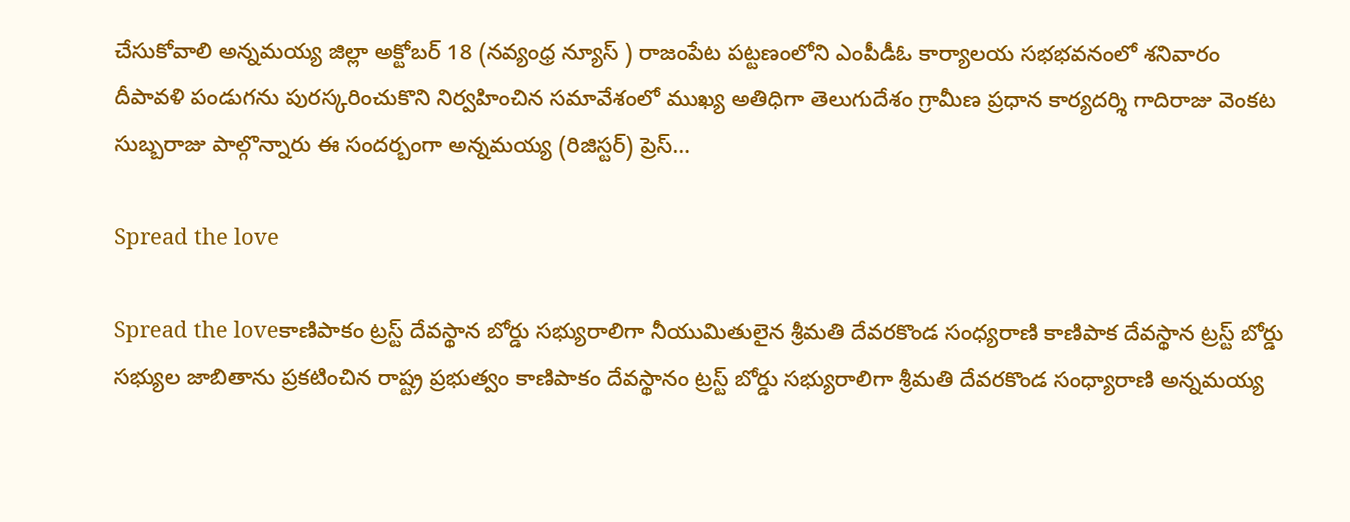చేసుకోవాలి అన్నమయ్య జిల్లా అక్టోబర్ 18 (నవ్యంధ్ర న్యూస్ ) రాజంపేట పట్టణంలోని ఎంపీడీఓ కార్యాలయ సభభవనంలో శనివారం దీపావళి పండుగను పురస్కరించుకొని నిర్వహించిన సమావేశంలో ముఖ్య అతిధిగా తెలుగుదేశం గ్రామీణ ప్రధాన కార్యదర్శి గాదిరాజు వెంకట సుబ్బరాజు పాల్గొన్నారు ఈ సందర్బంగా అన్నమయ్య (రిజిస్టర్) ప్రెస్…

Spread the love

Spread the loveకాణిపాకం ట్రస్ట్ దేవస్థాన బోర్డు సభ్యురాలిగా నీయుమితులైన శ్రీమతి దేవరకొండ సంధ్యరాణి కాణిపాక దేవస్థాన ట్రస్ట్ బోర్డు సభ్యుల జాబితాను ప్రకటించిన రాష్ట్ర ప్రభుత్వం కాణిపాకం దేవస్థానం ట్రస్ట్ బోర్డు సభ్యురాలిగా శ్రీమతి దేవరకొండ సంధ్యారాణి అన్నమయ్య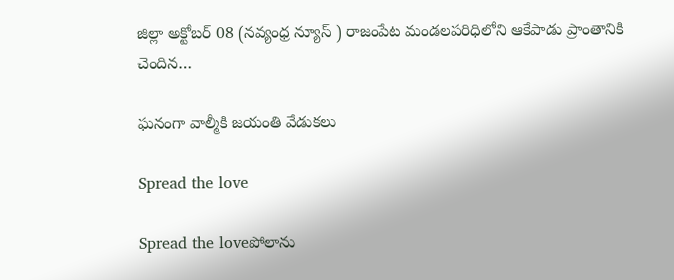జిల్లా అక్టోబర్ 08 (నవ్యంధ్ర న్యూస్ ) రాజంపేట మండలపరిధిలోని ఆకేపాడు ప్రాంతానికి చెందిన…

ఘనంగా వాల్మీకి జయంతి వేడుకలు

Spread the love

Spread the loveపోలాను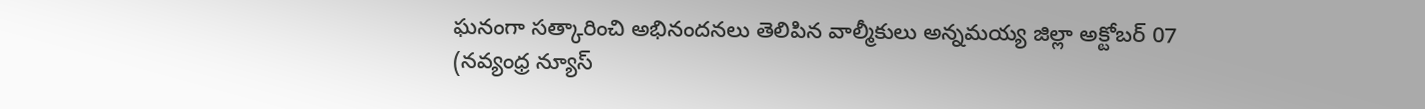ఘనంగా సత్కారించి అభినందనలు తెలిపిన వాల్మీకులు అన్నమయ్య జిల్లా అక్టోబర్ 07 (నవ్యంధ్ర న్యూస్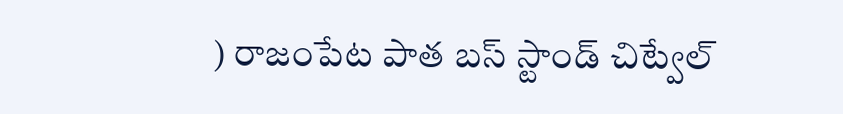) రాజంపేట పాత బస్ స్టాండ్ చిట్వేల్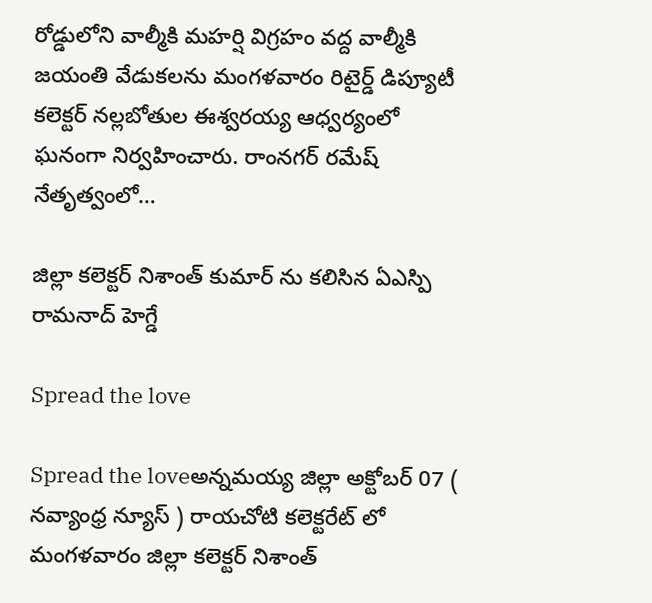రోడ్డులోని వాల్మీకి మహర్షి విగ్రహం వద్ద వాల్మీకి జయంతి వేడుకలను మంగళవారం రిటైర్డ్ డిప్యూటీ కలెక్టర్ నల్లబోతుల ఈశ్వరయ్య ఆధ్వర్యంలో ఘనంగా నిర్వహించారు. రాంనగర్ రమేష్ నేతృత్వంలో…

జిల్లా కలెక్టర్ నిశాంత్ కుమార్ ను కలిసిన ఏఎస్పి రామనాద్ హెగ్డే

Spread the love

Spread the loveఅన్నమయ్య జిల్లా అక్టోబర్ 07 ( నవ్యాంధ్ర న్యూస్ ) రాయచోటి కలెక్టరేట్ లో మంగళవారం జిల్లా కలెక్టర్ నిశాంత్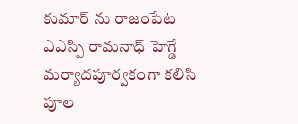కుమార్ ను రాజంపేట ఎఎస్పి రామనాధ్ హెగ్డే మర్యాదపూర్వకంగా కలిసి పూల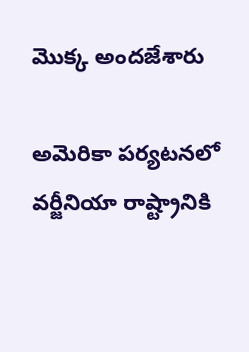మొక్క అందజేశారు

అమెరికా పర్యటనలో వర్జీనియా రాష్ట్రానికి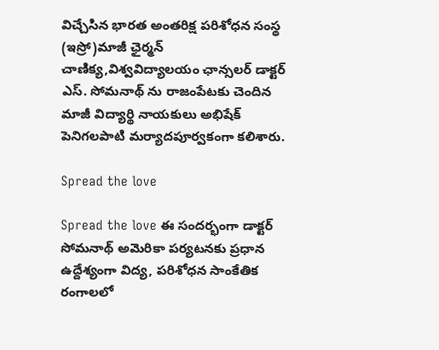విచ్చేసిన భారత అంతరిక్ష పరిశోధన సంస్థ (ఇస్రో)మాజీ ఛైర్మన్ చాణిక్య,విశ్వవిద్యాలయం ఛాన్సలర్ డాక్టర్ ఎస్. సోమనాథ్ ను రాజంపేటకు చెందిన మాజీ విద్యార్థి నాయకులు అభిషేక్ పెనిగలపాటి మర్యాదపూర్వకంగా కలిశారు.

Spread the love

Spread the love ఈ సందర్భంగా డాక్టర్ సోమనాథ్ అమెరికా పర్యటనకు ప్రధాన ఉద్దేశ్యంగా విద్య, పరిశోధన సాంకేతిక రంగాలలో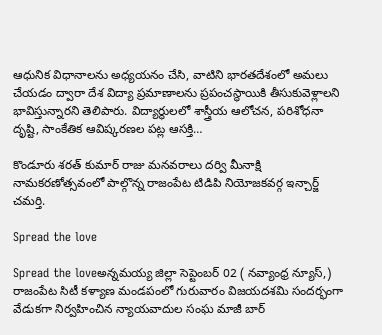ఆధునిక విధానాలను అధ్యయనం చేసి, వాటిని భారతదేశంలో అమలు చేయడం ద్వారా దేశ విద్యా ప్రమాణాలను ప్రపంచస్థాయికి తీసుకువెళ్లాలని భావిస్తున్నారని తెలిపారు. విద్యార్థులలో శాస్త్రీయ ఆలోచన, పరిశోధనా దృష్టి, సాంకేతిక ఆవిష్కరణల పట్ల ఆసక్తి…

కొండూరు శరత్ కుమార్ రాజు మనవరాలు దర్వి మీనాక్షి నామకరణోత్సవంలో పాల్గొన్న రాజంపేట టిడిపి నియోజకవర్గ ఇన్చార్జ్ చమర్తి.

Spread the love

Spread the loveఅన్నమయ్య జిల్లా సెప్టెంబర్ 02 ( నవ్యాంధ్ర న్యూస్,) రాజంపేట సిటీ కళ్యాణ మండపంలో గురువారం విజయదశమి సందర్భంగా వేడుకగా నిర్వహించిన న్యాయవాదుల సంఘ మాజీ బార్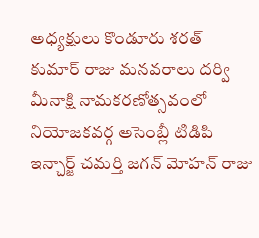అధ్యక్షులు కొండూరు శరత్ కుమార్ రాజు మనవరాలు దర్వి మీనాక్షి నామకరణోత్సవంలో నియోజకవర్గ అసెంబ్లీ టిడిపి ఇన్చార్జ్ చమర్తి జగన్ మోహన్ రాజు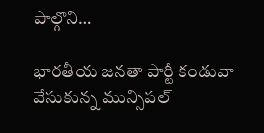పాల్గొని…

భారతీయ జనతా పార్టీ కండువా వేసుకున్న మున్సిపల్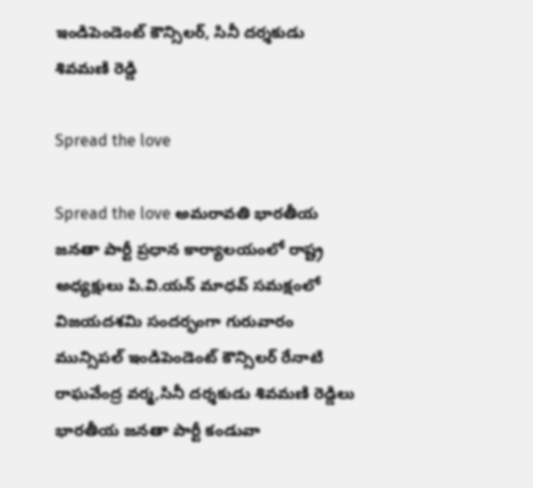ఇండిపెండెంట్ కౌన్సిలర్, సినీ దర్శకుడు శివమణి రెడ్డి

Spread the love

Spread the love అమరావతి భారతీయ జనతా పార్టీ ప్రధాన కార్యాలయంలో రాష్ట్ర అధ్యక్షులు పి.వి.యన్ మాధవ్ సమక్షంలో విజయదశమి సందర్భంగా గురువారం మున్సిపల్ ఇండిపెండెంట్ కౌన్సిలర్ రేనాటి రాఘవేంద్ర వర్మ,సినీ దర్శకుడు శివమణి రెడ్డిలు భారతీయ జనతా పార్టీ కండువా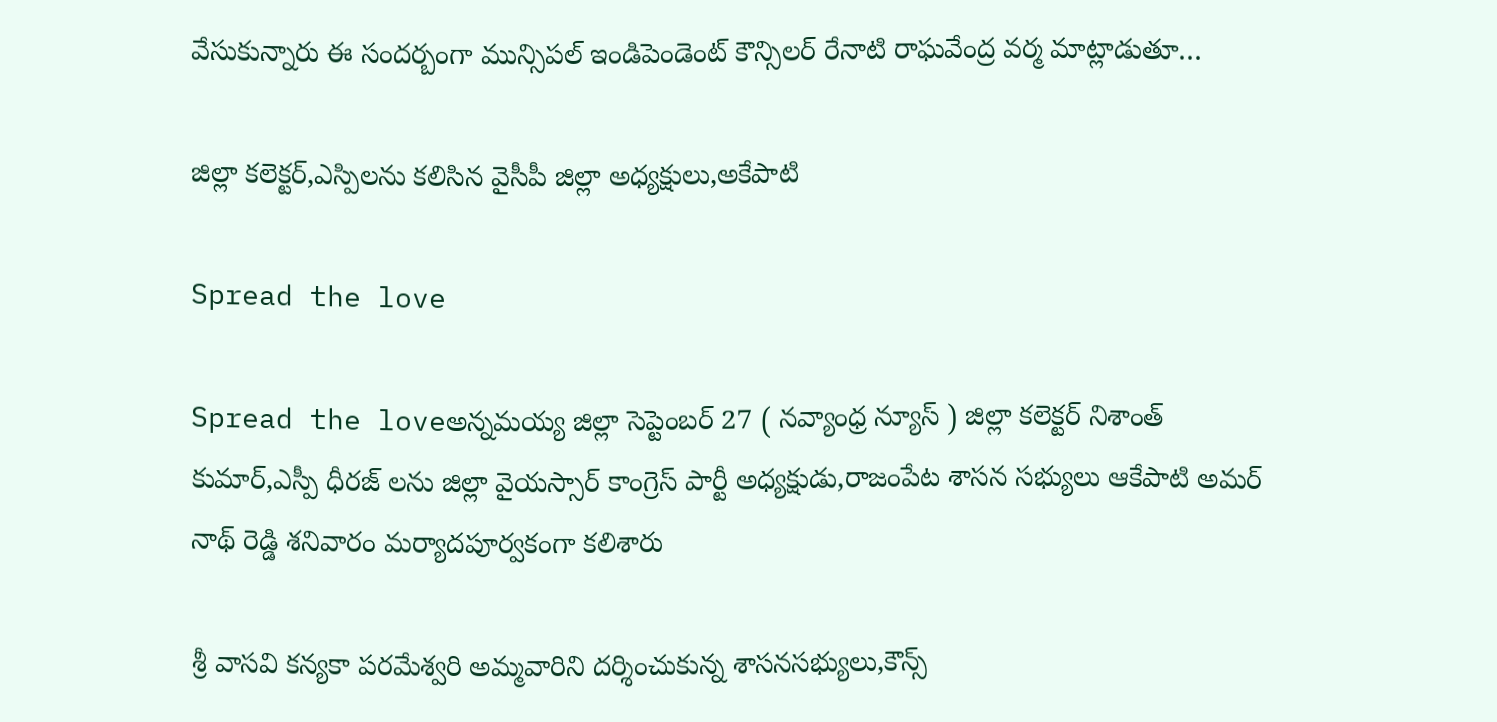వేసుకున్నారు ఈ సందర్బంగా మున్సిపల్ ఇండిపెండెంట్ కౌన్సిలర్ రేనాటి రాఘవేంద్ర వర్మ మాట్లాడుతూ…

జిల్లా కలెక్టర్,ఎస్పిలను కలిసిన వైసీపీ జిల్లా అధ్యక్షులు,అకేపాటి

Spread the love

Spread the loveఅన్నమయ్య జిల్లా సెప్టెంబర్ 27 ( నవ్యాంధ్ర న్యూస్ ) జిల్లా కలెక్టర్ నిశాంత్ కుమార్,ఎస్పీ ధీరజ్ లను జిల్లా వైయస్సార్ కాంగ్రెస్ పార్టీ అధ్యక్షుడు,రాజంపేట శాసన సభ్యులు ఆకేపాటి అమర్ నాథ్ రెడ్డి శనివారం మర్యాదపూర్వకంగా కలిశారు

శ్రీ వాసవి కన్యకా పరమేశ్వరి అమ్మవారిని దర్శించుకున్న శాసనసభ్యులు,కౌన్స్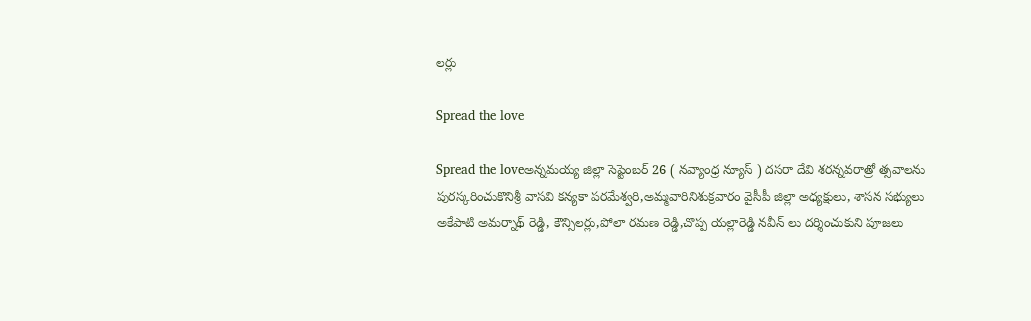లర్లు

Spread the love

Spread the loveఅన్నమయ్య జిల్లా సెప్టెంబర్ 26 ( నవ్యాంధ్ర న్యూస్ ) దసరా దేవి శరన్నవరాత్రో త్సవాలను పురస్కరించుకొనిశ్రీ వాసవి కన్యకా పరమేశ్వరి,అమ్మవారినిశుక్రవారం వైసీపీ జిల్లా అధ్యక్షులు, శాసన సభ్యులు అకేపాటి అమర్నాథ్ రెడ్డి, కౌన్సిలర్లు,పోలా రమణ రెడ్డి,చొప్ప యల్లారెడ్డి నవీన్ లు దర్శించుకుని పూజలు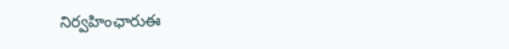నిర్వహింఛారుఈ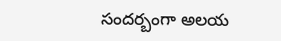సందర్బంగా అలయ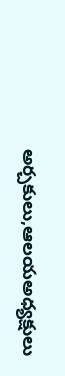అర్చకులు,ఆలయఅధ్యక్షులు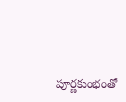పూర్ణకుంభంతో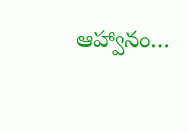ఆహ్వానం…